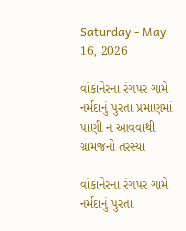Saturday - May 16, 2026

વાંકાનેરના રંગપર ગામે નર્મદાનું પુરતા પ્રમાણમાં પાણી ન આવવાથી ગ્રામજનો તરસ્યા

વાંકાનેરના રંગપર ગામે નર્મદાનું પુરતા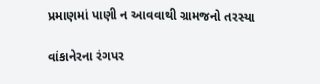પ્રમાણમાં પાણી ન આવવાથી ગ્રામજનો તરસ્યા

વાંકાનેરના રંગપર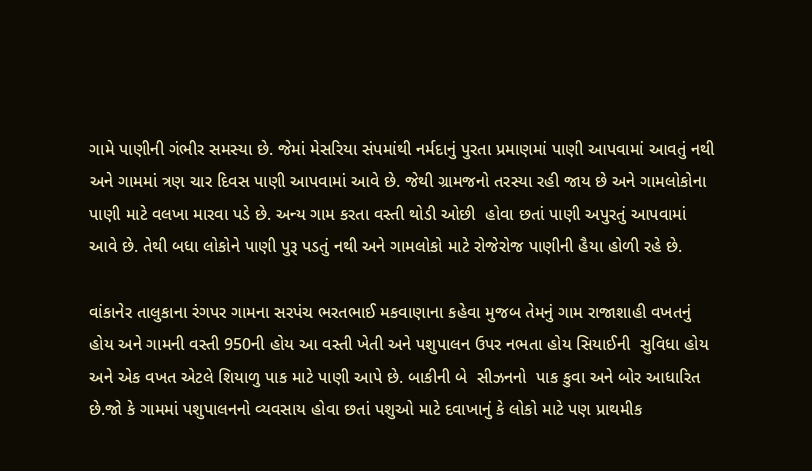ગામે પાણીની ગંભીર સમસ્યા છે. જેમાં મેસરિયા સંપમાંથી નર્મદાનું પુરતા પ્રમાણમાં પાણી આપવામાં આવતું નથી અને ગામમાં ત્રણ ચાર દિવસ પાણી આપવામાં આવે છે. જેથી ગ્રામજનો તરસ્યા રહી જાય છે અને ગામલોકોના પાણી માટે વલખા મારવા પડે છે. અન્ય ગામ કરતા વસ્તી થોડી ઓછી  હોવા છતાં પાણી અપુરતું આપવામાં આવે છે. તેથી બધા લોકોને પાણી પુરૂ પડતું નથી અને ગામલોકો માટે રોજેરોજ પાણીની હૈયા હોળી રહે છે.

વાંકાનેર તાલુકાના રંગપર ગામના સરપંચ ભરતભાઈ મકવાણાના કહેવા મુજબ તેમનું ગામ રાજાશાહી વખતનું હોય અને ગામની વસ્તી 950ની હોય આ વસ્તી ખેતી અને પશુપાલન ઉપર નભતા હોય સિયાઈની  સુવિધા હોય અને એક વખત એટલે શિયાળુ પાક માટે પાણી આપે છે. બાકીની બે  સીઝનનો  પાક કુવા અને બોર આધારિત છે.જો કે ગામમાં પશુપાલનનો વ્યવસાય હોવા છતાં પશુઓ માટે દવાખાનું કે લોકો માટે પણ પ્રાથમીક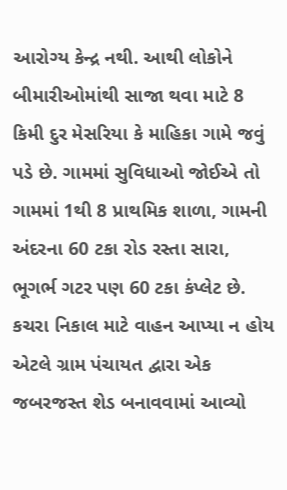આરોગ્ય કેન્દ્ર નથી. આથી લોકોને બીમારીઓમાંથી સાજા થવા માટે 8 કિમી દુર મેસરિયા કે માહિકા ગામે જવું પડે છે. ગામમાં સુવિધાઓ જોઈએ તો ગામમાં 1થી 8 પ્રાથમિક શાળા, ગામની અંદરના 60 ટકા રોડ રસ્તા સારા, ભૂગર્ભ ગટર પણ 60 ટકા કંપ્લેટ છે. કચરા નિકાલ માટે વાહન આપ્યા ન હોય એટલે ગ્રામ પંચાયત દ્વારા એક જબરજસ્ત શેડ બનાવવામાં આવ્યો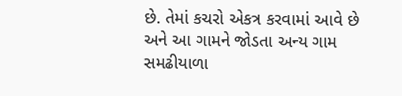છે. તેમાં કચરો એકત્ર કરવામાં આવે છે અને આ ગામને જોડતા અન્ય ગામ સમઢીયાળા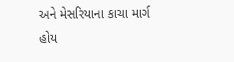અને મેસરિયાના કાચા માર્ગ  હોય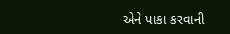એને પાકા કરવાની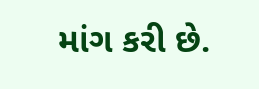માંગ કરી છે.